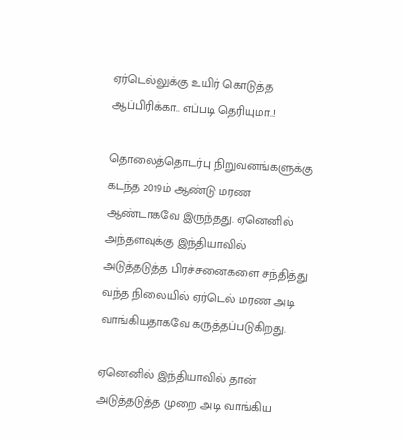ஏர்டெல்லுக்கு உயிர் கொடுத்த ஆப்பிரிக்கா.. எப்படி தெரியுமா..!

தொலைத்தொடர்பு நிறுவனங்களுக்கு கடந்த 2019ம் ஆண்டு மரண ஆண்டாகவே இருந்தது. ஏனெனில் அந்தளவுக்கு இந்தியாவில் அடுத்தடுத்த பிரச்சனைகளை சந்தித்து வந்த நிலையில் ஏர்டெல் மரண அடி வாங்கியதாகவே கருத்தப்படுகிறது.

ஏனெனில் இந்தியாவில் தான் அடுத்தடுத்த முறை அடி வாங்கிய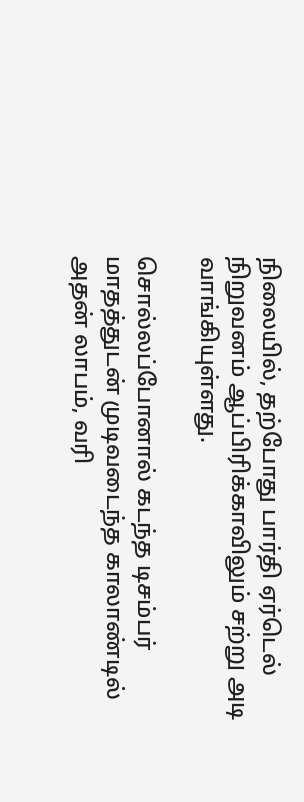நிலையில், தற்போது பார்தி ஏர்டெல் நிறுவனம் ஆப்பிரிக்காவிலும் சற்று அடி வாங்கியுள்ளது.

சொல்லப்போனால் கடந்த டிசம்பர் மாதத்துடன் முடிவடைந்த காலாண்டில் அதன் லாபம், வரி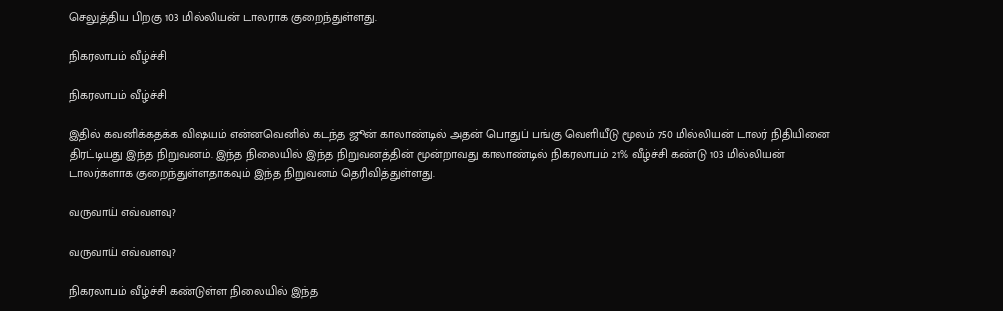செலுத்திய பிறகு 103 மில்லியன் டாலராக குறைந்துள்ளது.

நிகரலாபம் வீழ்ச்சி

நிகரலாபம் வீழ்ச்சி

இதில் கவனிக்கதக்க விஷயம் என்னவெனில் கடந்த ஜூன் காலாண்டில் அதன் பொதுப் பங்கு வெளியீடு மூலம் 750 மில்லியன் டாலர் நிதியினை திரட்டியது இந்த நிறுவனம். இந்த நிலையில் இந்த நிறுவனத்தின் மூன்றாவது காலாண்டில் நிகரலாபம் 21% வீழ்ச்சி கண்டு 103 மில்லியன் டாலர்களாக குறைந்துள்ளதாகவும் இந்த நிறுவனம் தெரிவித்துள்ளது.

வருவாய் எவ்வளவு?

வருவாய் எவ்வளவு?

நிகரலாபம் வீழ்ச்சி கண்டுள்ள நிலையில் இந்த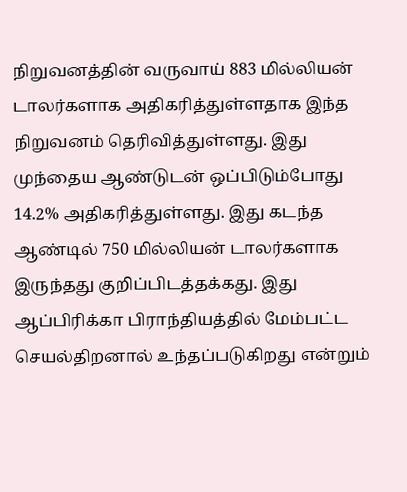நிறுவனத்தின் வருவாய் 883 மில்லியன் டாலர்களாக அதிகரித்துள்ளதாக இந்த நிறுவனம் தெரிவித்துள்ளது. இது முந்தைய ஆண்டுடன் ஒப்பிடும்போது 14.2% அதிகரித்துள்ளது. இது கடந்த ஆண்டில் 750 மில்லியன் டாலர்களாக இருந்தது குறிப்பிடத்தக்கது. இது ஆப்பிரிக்கா பிராந்தியத்தில் மேம்பட்ட செயல்திறனால் உந்தப்படுகிறது என்றும்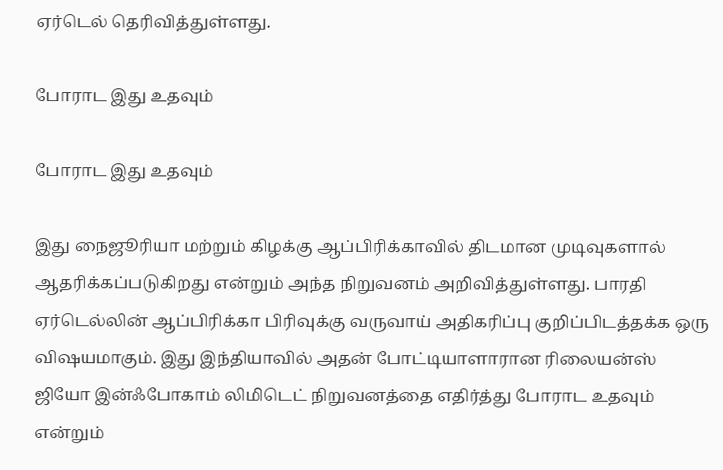ஏர்டெல் தெரிவித்துள்ளது.

போராட இது உதவும்

போராட இது உதவும்

இது நைஜூரியா மற்றும் கிழக்கு ஆப்பிரிக்காவில் திடமான முடிவுகளால் ஆதரிக்கப்படுகிறது என்றும் அந்த நிறுவனம் அறிவித்துள்ளது. பாரதி ஏர்டெல்லின் ஆப்பிரிக்கா பிரிவுக்கு வருவாய் அதிகரிப்பு குறிப்பிடத்தக்க ஒரு விஷயமாகும். இது இந்தியாவில் அதன் போட்டியாளாரான ரிலையன்ஸ் ஜியோ இன்ஃபோகாம் லிமிடெட் நிறுவனத்தை எதிர்த்து போராட உதவும் என்றும்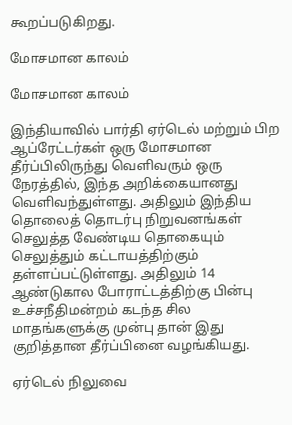கூறப்படுகிறது.

மோசமான காலம்

மோசமான காலம்

இந்தியாவில் பார்தி ஏர்டெல் மற்றும் பிற ஆப்ரேட்டர்கள் ஒரு மோசமான தீர்ப்பிலிருந்து வெளிவரும் ஒரு நேரத்தில், இந்த அறிக்கையானது வெளிவந்துள்ளது. அதிலும் இந்திய தொலைத் தொடர்பு நிறுவனங்கள் செலுத்த வேண்டிய தொகையும் செலுத்தும் கட்டாயத்திற்கும் தள்ளப்பட்டுள்ளது. அதிலும் 14 ஆண்டுகால போராட்டத்திற்கு பின்பு உச்சநீதிமன்றம் கடந்த சில மாதங்களுக்கு முன்பு தான் இது குறித்தான தீர்ப்பினை வழங்கியது.

ஏர்டெல் நிலுவை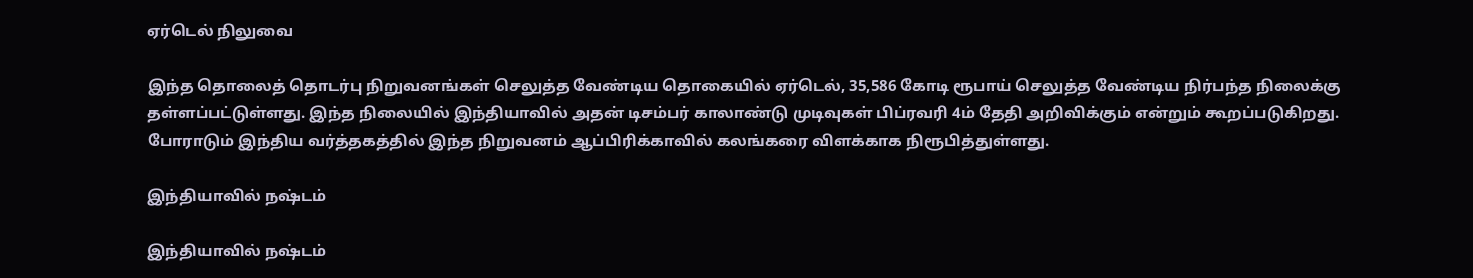ஏர்டெல் நிலுவை

இந்த தொலைத் தொடர்பு நிறுவனங்கள் செலுத்த வேண்டிய தொகையில் ஏர்டெல், 35,586 கோடி ரூபாய் செலுத்த வேண்டிய நிர்பந்த நிலைக்கு தள்ளப்பட்டுள்ளது. இந்த நிலையில் இந்தியாவில் அதன் டிசம்பர் காலாண்டு முடிவுகள் பிப்ரவரி 4ம் தேதி அறிவிக்கும் என்றும் கூறப்படுகிறது. போராடும் இந்திய வர்த்தகத்தில் இந்த நிறுவனம் ஆப்பிரிக்காவில் கலங்கரை விளக்காக நிரூபித்துள்ளது.

இந்தியாவில் நஷ்டம்

இந்தியாவில் நஷ்டம்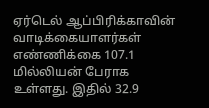ஏர்டெல் ஆப்பிரிக்காவின் வாடிக்கையாளர்கள் எண்ணிக்கை 107.1 மில்லியன் பேராக உள்ளது. இதில் 32.9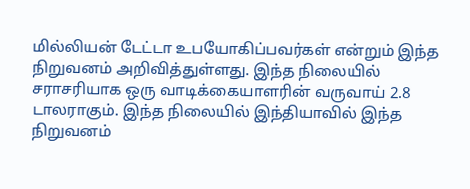மில்லியன் டேட்டா உபயோகிப்பவர்கள் என்றும் இந்த நிறுவனம் அறிவித்துள்ளது. இந்த நிலையில் சராசரியாக ஒரு வாடிக்கையாளரின் வருவாய் 2.8 டாலராகும். இந்த நிலையில் இந்தியாவில் இந்த நிறுவனம்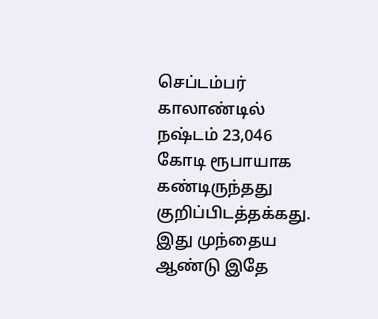செப்டம்பர் காலாண்டில் நஷ்டம் 23,046 கோடி ரூபாயாக கண்டிருந்தது குறிப்பிடத்தக்கது. இது முந்தைய ஆண்டு இதே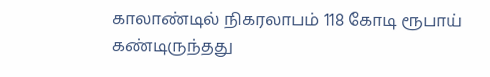காலாண்டில் நிகரலாபம் 118 கோடி ரூபாய் கண்டிருந்தது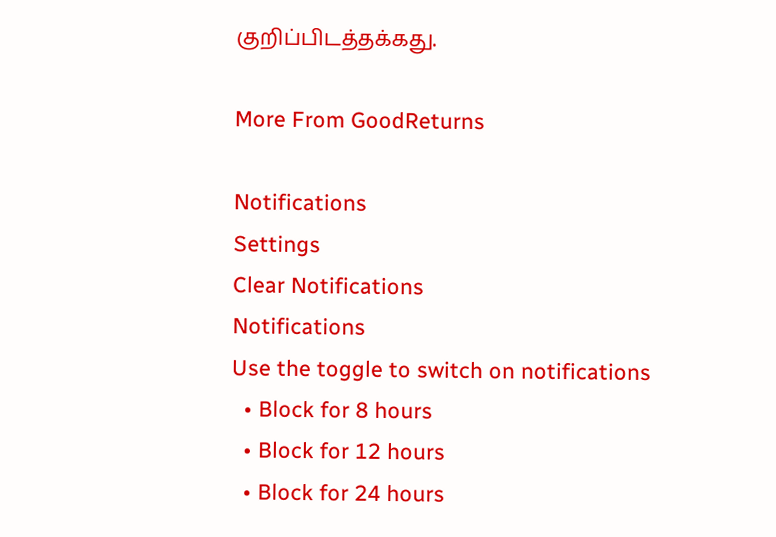குறிப்பிடத்தக்கது.

More From GoodReturns

Notifications
Settings
Clear Notifications
Notifications
Use the toggle to switch on notifications
  • Block for 8 hours
  • Block for 12 hours
  • Block for 24 hours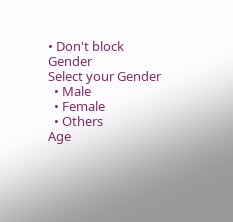• Don't block
Gender
Select your Gender
  • Male
  • Female
  • Others
Age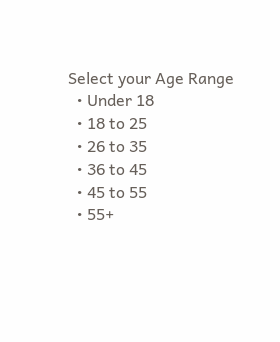Select your Age Range
  • Under 18
  • 18 to 25
  • 26 to 35
  • 36 to 45
  • 45 to 55
  • 55+